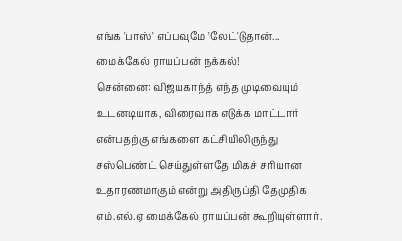எங்க 'பாஸ்' எப்பவுமே 'லேட்'டுதான்... மைக்கேல் ராயப்பன் நக்கல்!
சென்னை: விஜயகாந்த் எந்த முடிவையும் உடனடியாக, விரைவாக எடுக்க மாட்டார் என்பதற்கு எங்களை கட்சியிலிருந்து சஸ்பெண்ட் செய்துள்ளதே மிகச் சரியான உதாரணமாகும் என்று அதிருப்தி தேமுதிக எம்.எல்.ஏ மைக்கேல் ராயப்பன் கூறியுள்ளார்.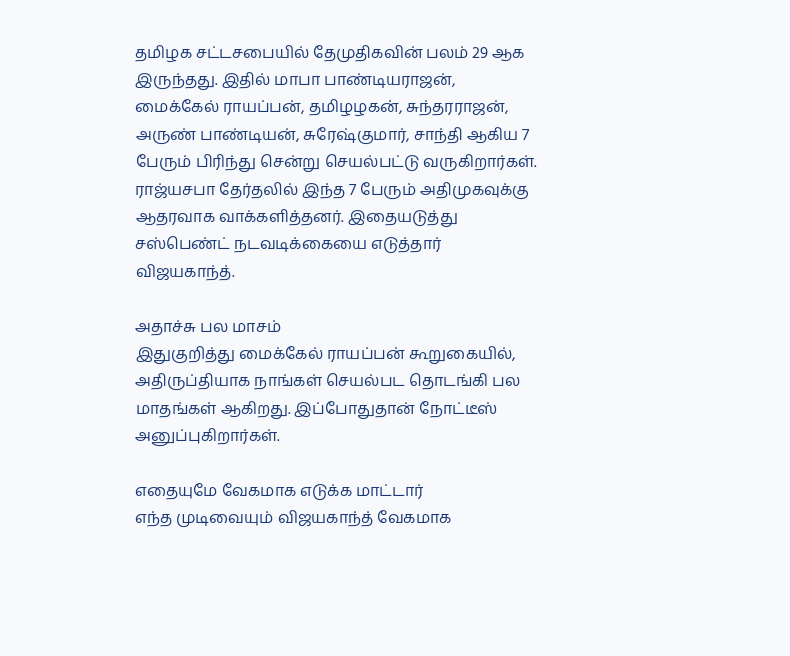தமிழக சட்டசபையில் தேமுதிகவின் பலம் 29 ஆக இருந்தது. இதில் மாபா பாண்டியராஜன், மைக்கேல் ராயப்பன், தமிழழகன், சுந்தரராஜன், அருண் பாண்டியன், சுரேஷ்குமார், சாந்தி ஆகிய 7 பேரும் பிரிந்து சென்று செயல்பட்டு வருகிறார்கள்.
ராஜ்யசபா தேர்தலில் இந்த 7 பேரும் அதிமுகவுக்கு ஆதரவாக வாக்களித்தனர். இதையடுத்து சஸ்பெண்ட் நடவடிக்கையை எடுத்தார் விஜயகாந்த்.

அதாச்சு பல மாசம்
இதுகுறித்து மைக்கேல் ராயப்பன் கூறுகையில், அதிருப்தியாக நாங்கள் செயல்பட தொடங்கி பல மாதங்கள் ஆகிறது. இப்போதுதான் நோட்டீஸ் அனுப்புகிறார்கள்.

எதையுமே வேகமாக எடுக்க மாட்டார்
எந்த முடிவையும் விஜயகாந்த் வேகமாக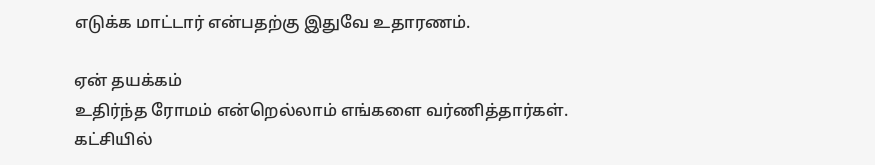எடுக்க மாட்டார் என்பதற்கு இதுவே உதாரணம்.

ஏன் தயக்கம்
உதிர்ந்த ரோமம் என்றெல்லாம் எங்களை வர்ணித்தார்கள். கட்சியில்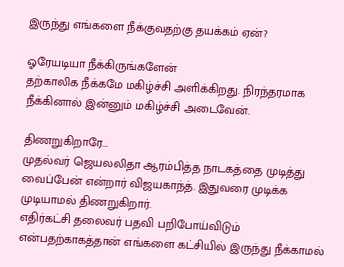இருந்து எங்களை நீக்குவதற்கு தயக்கம் ஏன்?

ஓரேயடியா நீக்கிருங்களேன்
தற்காலிக நீக்கமே மகிழ்ச்சி அளிக்கிறது. நிரந்தரமாக நீக்கினால் இன்னும் மகிழ்ச்சி அடைவேன்.

திணறுகிறாரே...
முதல்வர் ஜெயலலிதா ஆரம்பித்த நாடகத்தை முடித்து வைப்பேன் என்றார் விஜயகாந்த். இதுவரை முடிக்க முடியாமல் திணறுகிறார்.
எதிர்கட்சி தலைவர் பதவி பறிபோய்விடும் என்பதற்காகத்தான் எங்களை கட்சியில் இருந்து நீக்காமல்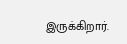இருக்கிறார்.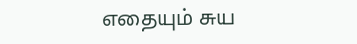எதையும் சுய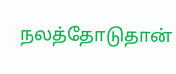நலத்தோடுதான்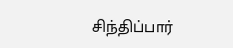சிந்திப்பார்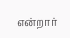என்றார்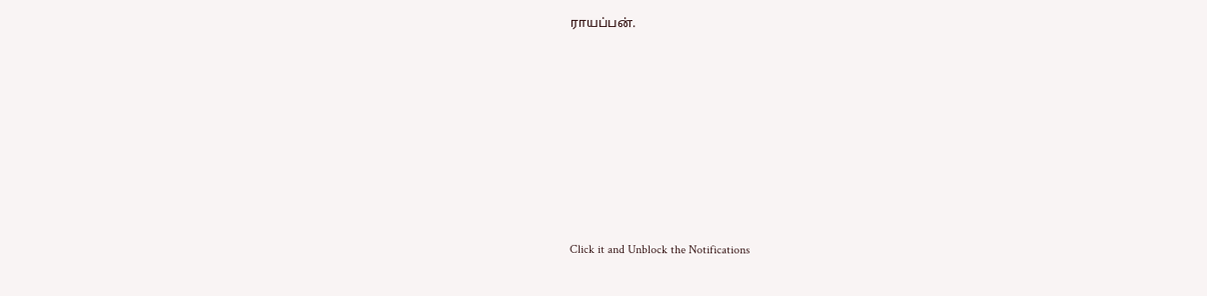ராயப்பன்.












Click it and Unblock the Notifications